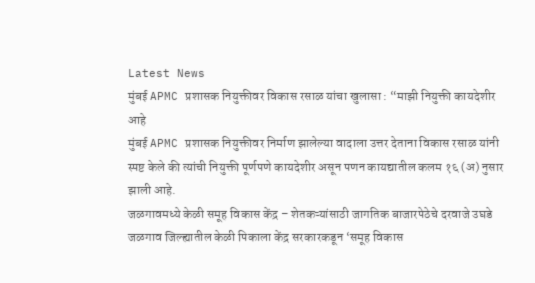Latest News
मुंबई APMC प्रशासक नियुक्तीवर विकास रसाळ यांचा खुलासा : “माझी नियुक्ती कायदेशीर आहे
मुंबई APMC प्रशासक नियुक्तीवर निर्माण झालेल्या वादाला उत्तर देताना विकास रसाळ यांनी स्पष्ट केले की त्यांची नियुक्ती पूर्णपणे कायदेशीर असून पणन कायद्यातील कलम १६ (अ) नुसार झाली आहे.
जळगावमध्ये केळी समूह विकास केंद्र – शेतकऱ्यांसाठी जागतिक बाजारपेठेचे दरवाजे उघडे
जळगाव जिल्ह्यातील केळी पिकाला केंद्र सरकारकडून ‘समूह विकास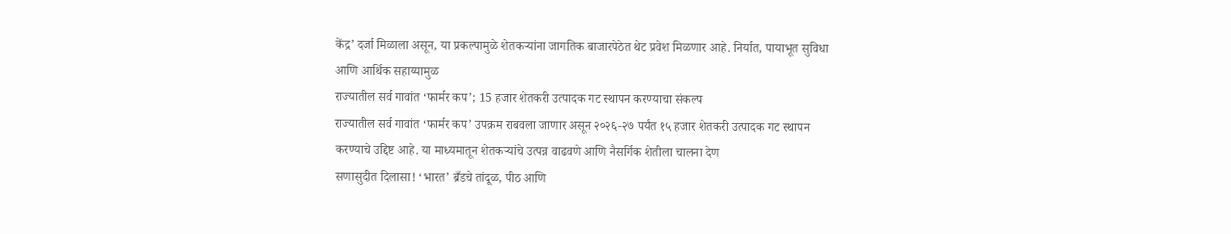केंद्र’ दर्जा मिळाला असून, या प्रकल्पामुळे शेतकऱ्यांना जागतिक बाजारपेठेत थेट प्रवेश मिळणार आहे. निर्यात, पायाभूत सुविधा आणि आर्थिक सहाय्यामुळ
राज्यातील सर्व गावांत ‘फार्मर कप’; 15 हजार शेतकरी उत्पादक गट स्थापन करण्याचा संकल्प
राज्यातील सर्व गावांत ‘फार्मर कप’ उपक्रम राबवला जाणार असून २०२६-२७ पर्यंत १५ हजार शेतकरी उत्पादक गट स्थापन करण्याचे उद्दिष्ट आहे. या माध्यमातून शेतकऱ्यांचे उत्पन्न वाढवणे आणि नैसर्गिक शेतीला चालना देण
सणासुदीत दिलासा! ‘भारत’ ब्रँडचे तांदूळ, पीठ आणि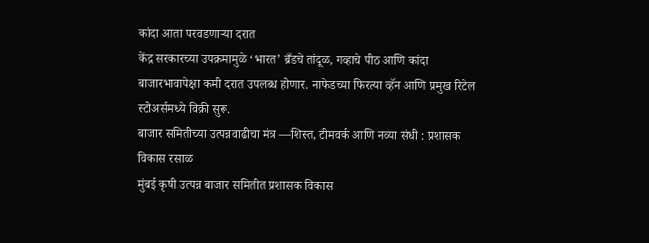कांदा आता परवडणाऱ्या दरात
केंद्र सरकारच्या उपक्रमामुळे ‘भारत’ ब्रँडचे तांदूळ, गव्हाचे पीठ आणि कांदा बाजारभावापेक्षा कमी दरात उपलब्ध होणार. नाफेडच्या फिरत्या व्हॅन आणि प्रमुख रिटेल स्टोअर्समध्ये विक्री सुरू.
बाजार समितीच्या उत्पन्नवाढीचा मंत्र —शिस्त, टीमवर्क आणि नव्या संधी : प्रशासक विकास रसाळ
मुंबई कृषी उत्पन्न बाजार समितीत प्रशासक विकास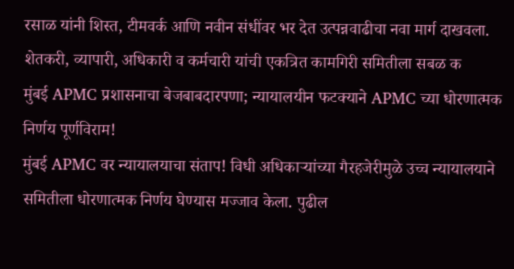रसाळ यांनी शिस्त, टीमवर्क आणि नवीन संधींवर भर देत उत्पन्नवाढीचा नवा मार्ग दाखवला. शेतकरी, व्यापारी, अधिकारी व कर्मचारी यांची एकत्रित कामगिरी समितीला सबळ क
मुंबई APMC प्रशासनाचा बेजबाबदारपणा; न्यायालयीन फटक्याने APMC च्या धोरणात्मक निर्णय पूर्णविराम!
मुंबई APMC वर न्यायालयाचा संताप! विधी अधिकाऱ्यांच्या गैरहजेरीमुळे उच्च न्यायालयाने समितीला धोरणात्मक निर्णय घेण्यास मज्जाव केला. पुढील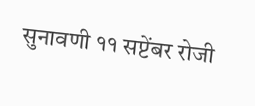सुनावणी ११ सप्टेंबर रोजी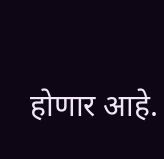होणार आहे.